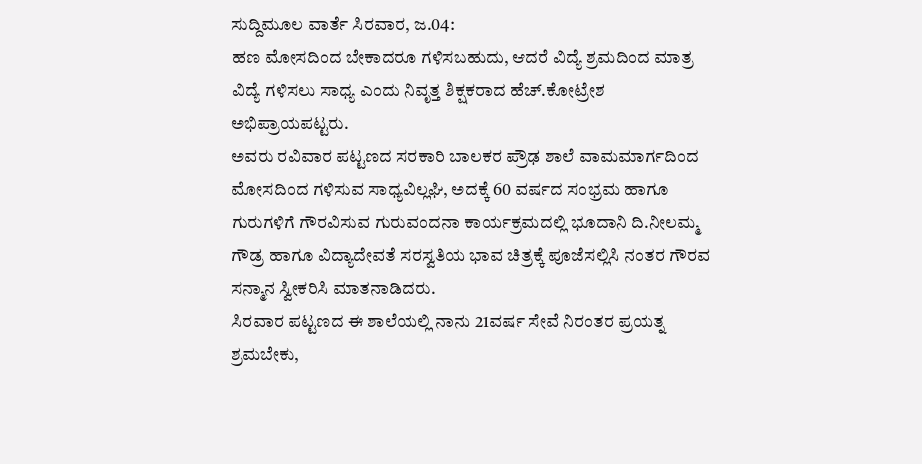ಸುದ್ದಿಮೂಲ ವಾರ್ತೆ ಸಿರವಾರ, ಜ.04:
ಹಣ ಮೋಸದಿಂದ ಬೇಕಾದರೂ ಗಳಿಸಬಹುದು, ಆದರೆ ವಿದ್ಯೆ ಶ್ರಮದಿಂದ ಮಾತ್ರ ವಿದ್ಯೆ ಗಳಿಸಲು ಸಾಧ್ಯ ಎಂದು ನಿವೃತ್ತ ಶಿಕ್ಷಕರಾದ ಹೆಚ್.ಕೋಟ್ರೇಶ ಅಭಿಪ್ರಾಯಪಟ್ಟರು.
ಅವರು ರವಿವಾರ ಪಟ್ಟಣದ ಸರಕಾರಿ ಬಾಲಕರ ಪ್ರೌಢ ಶಾಲೆ ವಾಮಮಾರ್ಗದಿಂದ ಮೋಸದಿಂದ ಗಳಿಸುವ ಸಾಧ್ಯವಿಲ್ಲಘಿ, ಅದಕ್ಕೆ 60 ವರ್ಷದ ಸಂಭ್ರಮ ಹಾಗೂ ಗುರುಗಳಿಗೆ ಗೌರವಿಸುವ ಗುರುವಂದನಾ ಕಾರ್ಯಕ್ರಮದಲ್ಲಿ ಭೂದಾನಿ ದಿ.ನೀಲಮ್ಮ ಗೌಡ್ರ ಹಾಗೂ ವಿದ್ಯಾದೇವತೆ ಸರಸ್ವತಿಯ ಭಾವ ಚಿತ್ರಕ್ಕೆ ಪೂಜೆಸಲ್ಲಿಸಿ ನಂತರ ಗೌರವ ಸನ್ಮಾನ ಸ್ವೀಕರಿಸಿ ಮಾತನಾಡಿದರು.
ಸಿರವಾರ ಪಟ್ಟಣದ ಈ ಶಾಲೆಯಲ್ಲಿ ನಾನು 21ವರ್ಷ ಸೇವೆ ನಿರಂತರ ಪ್ರಯತ್ನ ಶ್ರಮಬೇಕು,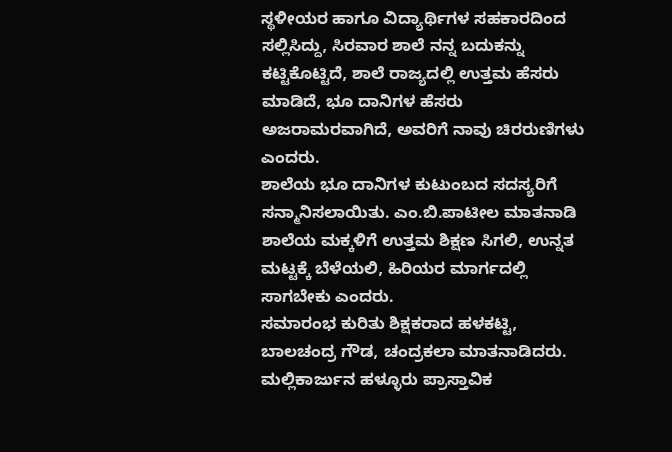ಸ್ಥಳೀಯರ ಹಾಗೂ ವಿದ್ಯಾರ್ಥಿಗಳ ಸಹಕಾರದಿಂದ ಸಲ್ಲಿಸಿದ್ದು, ಸಿರವಾರ ಶಾಲೆ ನನ್ನ ಬದುಕನ್ನು ಕಟ್ಟಿಕೊಟ್ಟಿದೆ, ಶಾಲೆ ರಾಜ್ಯದಲ್ಲಿ ಉತ್ತಮ ಹೆಸರು ಮಾಡಿದೆ, ಭೂ ದಾನಿಗಳ ಹೆಸರು ಅಜರಾಮರವಾಗಿದೆ, ಅವರಿಗೆ ನಾವು ಚಿರರುಣಿಗಳು ಎಂದರು.
ಶಾಲೆಯ ಭೂ ದಾನಿಗಳ ಕುಟುಂಬದ ಸದಸ್ಯರಿಗೆ ಸನ್ಮಾನಿಸಲಾಯಿತು. ಎಂ.ಬಿ.ಪಾಟೀಲ ಮಾತನಾಡಿ ಶಾಲೆಯ ಮಕ್ಕಳಿಗೆ ಉತ್ತಮ ಶಿಕ್ಷಣ ಸಿಗಲಿ, ಉನ್ನತ ಮಟ್ಟಕ್ಕೆ ಬೆಳೆಯಲಿ, ಹಿರಿಯರ ಮಾರ್ಗದಲ್ಲಿ ಸಾಗಬೇಕು ಎಂದರು.
ಸಮಾರಂಭ ಕುರಿತು ಶಿಕ್ಷಕರಾದ ಹಳಕಟ್ಟಿ, ಬಾಲಚಂದ್ರ ಗೌಡ, ಚಂದ್ರಕಲಾ ಮಾತನಾಡಿದರು. ಮಲ್ಲಿಕಾರ್ಜುನ ಹಳ್ಳೂರು ಪ್ರಾಸ್ತಾವಿಕ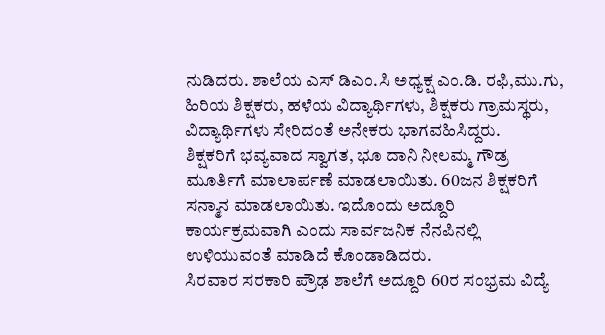ನುಡಿದರು. ಶಾಲೆಯ ಎಸ್ ಡಿಎಂ.ಸಿ ಅಧ್ಯಕ್ಷ ಎಂ.ಡಿ. ರಫಿ,ಮು.ಗು, ಹಿರಿಯ ಶಿಕ್ಷಕರು, ಹಳೆಯ ವಿದ್ಯಾರ್ಥಿಗಳು, ಶಿಕ್ಷಕರು ಗ್ರಾಮಸ್ಥರು, ವಿದ್ಯಾರ್ಥಿಗಳು ಸೇರಿದಂತೆ ಅನೇಕರು ಭಾಗವಹಿಸಿದ್ದರು.
ಶಿಕ್ಷಕರಿಗೆ ಭವ್ಯವಾದ ಸ್ವಾಗತ, ಭೂ ದಾನಿ ನೀಲಮ್ಮ ಗೌಡ್ರ ಮೂರ್ತಿಗೆ ಮಾಲಾರ್ಪಣೆ ಮಾಡಲಾಯಿತು. 60ಜನ ಶಿಕ್ಷಕರಿಗೆ ಸನ್ಮಾನ ಮಾಡಲಾಯಿತು. ಇದೊಂದು ಅದ್ದೂರಿ ಕಾರ್ಯಕ್ರಮವಾಗಿ ಎಂದು ಸಾರ್ವಜನಿಕ ನೆನಪಿನಲ್ಲಿ ಉಳಿಯುವಂತೆ ಮಾಡಿದೆ ಕೊಂಡಾಡಿದರು.
ಸಿರವಾರ ಸರಕಾರಿ ಪ್ರೌಢ ಶಾಲೆಗೆ ಅದ್ದೂರಿ 60ರ ಸಂಭ್ರಮ ವಿದ್ಯೆ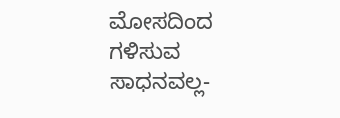ಮೋಸದಿಂದ ಗಳಿಸುವ ಸಾಧನವಲ್ಲ-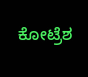ಕೋಟ್ರೆಶ